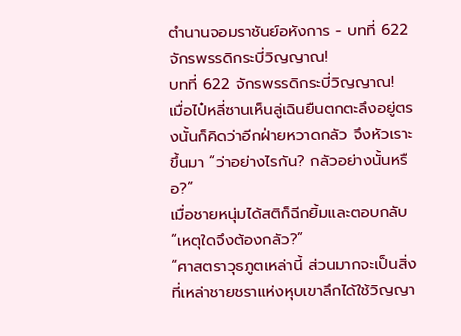ตำนานจอมราชันย์อหังการ - บทที่ 622 จักรพรรดิกระบี่วิญญาณ!
บทที่ 622 จักรพรรดิกระบี่วิญญาณ!
เมื่อไป๋หลี่ซานเห็นลู่เฉินยืนตกตะลึงอยู่ตรงนั้นก็คิดว่าอีกฝ่ายหวาดกลัว จึงหัวเราะขึ้นมา “ว่าอย่างไรกัน? กลัวอย่างนั้นหรือ?”
เมื่อชายหนุ่มได้สติก็ฉีกยิ้มและตอบกลับ “เหตุใดจึงต้องกลัว?”
“ศาสตราวุธภูตเหล่านี้ ส่วนมากจะเป็นสิ่งที่เหล่าชายชราแห่งหุบเขาลึกได้ใช้วิญญา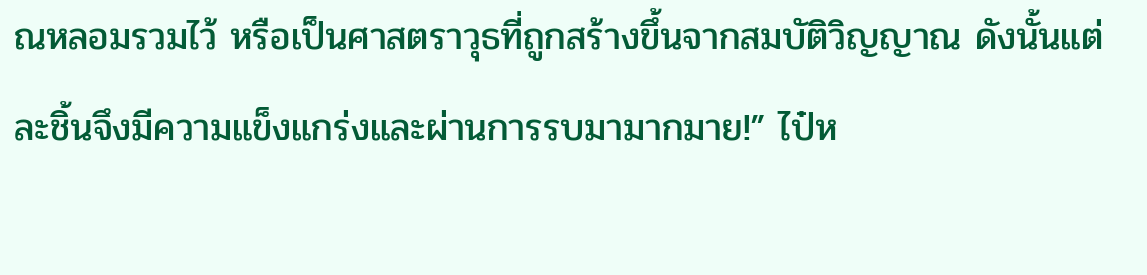ณหลอมรวมไว้ หรือเป็นศาสตราวุธที่ถูกสร้างขึ้นจากสมบัติวิญญาณ ดังนั้นแต่ละชิ้นจึงมีความแข็งแกร่งและผ่านการรบมามากมาย!” ไป๋ห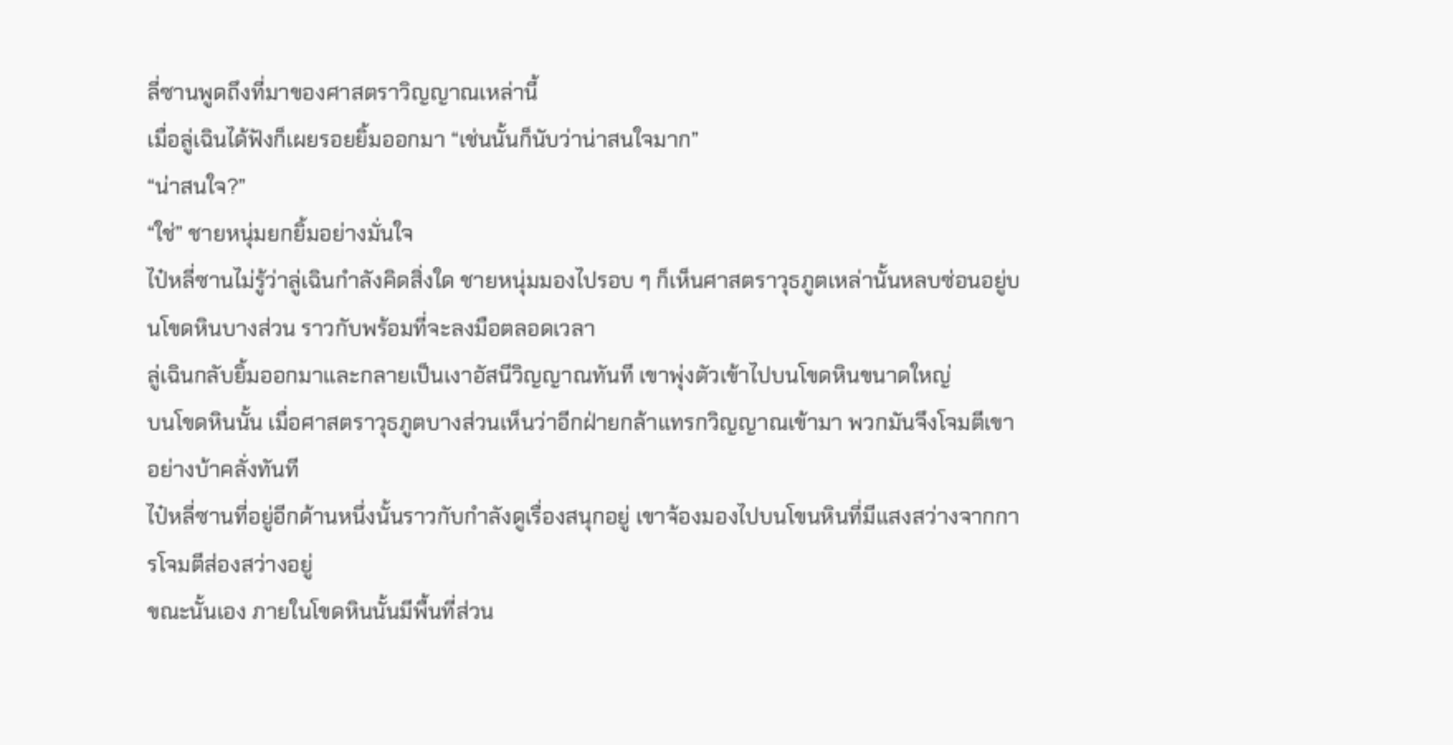ลี่ซานพูดถึงที่มาของศาสตราวิญญาณเหล่านี้
เมื่อลู่เฉินได้ฟังก็เผยรอยยิ้มออกมา “เช่นนั้นก็นับว่าน่าสนใจมาก”
“น่าสนใจ?”
“ใช่” ชายหนุ่มยกยิ้มอย่างมั่นใจ
ไป๋หลี่ซานไม่รู้ว่าลู่เฉินกำลังคิดสิ่งใด ชายหนุ่มมองไปรอบ ๆ ก็เห็นศาสตราวุธภูตเหล่านั้นหลบซ่อนอยู่บนโขดหินบางส่วน ราวกับพร้อมที่จะลงมือตลอดเวลา
ลู่เฉินกลับยิ้มออกมาและกลายเป็นเงาอัสนีวิญญาณทันที เขาพุ่งตัวเข้าไปบนโขดหินขนาดใหญ่
บนโขดหินนั้น เมื่อศาสตราวุธภูตบางส่วนเห็นว่าอีกฝ่ายกล้าแทรกวิญญาณเข้ามา พวกมันจึงโจมตีเขาอย่างบ้าคลั่งทันที
ไป๋หลี่ซานที่อยู่อีกด้านหนึ่งนั้นราวกับกำลังดูเรื่องสนุกอยู่ เขาจ้องมองไปบนโขนหินที่มีแสงสว่างจากการโจมตีส่องสว่างอยู่
ขณะนั้นเอง ภายในโขดหินนั้นมีพื้นที่ส่วน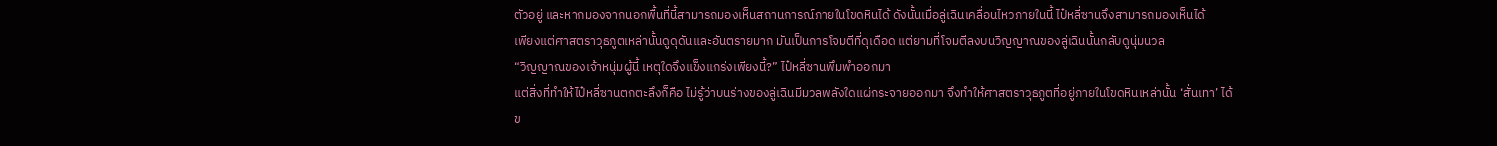ตัวอยู่ และหากมองจากนอกพื้นที่นี้สามารถมองเห็นสถานการณ์ภายในโขดหินได้ ดังนั้นเมื่อลู่เฉินเคลื่อนไหวภายในนี้ ไป๋หลี่ซานจึงสามารถมองเห็นได้
เพียงแต่ศาสตราวุธภูตเหล่านั้นดูดุดันและอันตรายมาก มันเป็นการโจมตีที่ดุเดือด แต่ยามที่โจมตีลงบนวิญญาณของลู่เฉินนั้นกลับดูนุ่มนวล
“วิญญาณของเจ้าหนุ่มผู้นี้ เหตุใดจึงแข็งแกร่งเพียงนี้?” ไป๋หลี่ซานพึมพำออกมา
แต่สิ่งที่ทำให้ไป๋หลี่ซานตกตะลึงก็คือ ไม่รู้ว่าบนร่างของลู่เฉินมีมวลพลังใดแผ่กระจายออกมา จึงทำให้ศาสตราวุธภูตที่อยู่ภายในโขดหินเหล่านั้น ‘สั่นเทา’ ได้
ข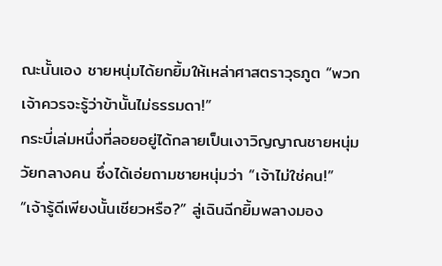ณะนั้นเอง ชายหนุ่มได้ยกยิ้มให้เหล่าศาสตราวุธภูต “พวกเจ้าควรจะรู้ว่าข้านั้นไม่ธรรมดา!”
กระบี่เล่มหนึ่งที่ลอยอยู่ได้กลายเป็นเงาวิญญาณชายหนุ่มวัยกลางคน ซึ่งได้เอ่ยถามชายหนุ่มว่า “เจ้าไม่ใช่คน!”
“เจ้ารู้ดีเพียงนั้นเชียวหรือ?” ลู่เฉินฉีกยิ้มพลางมอง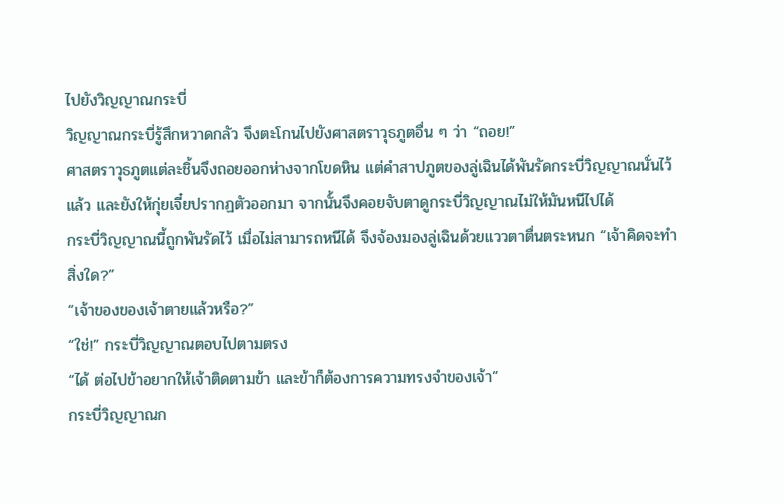ไปยังวิญญาณกระบี่
วิญญาณกระบี่รู้สึกหวาดกลัว จึงตะโกนไปยังศาสตราวุธภูตอื่น ๆ ว่า “ถอย!”
ศาสตราวุธภูตแต่ละชิ้นจึงถอยออกห่างจากโขดหิน แต่คำสาปภูตของลู่เฉินได้พันรัดกระบี่วิญญาณนั่นไว้แล้ว และยังให้กุ่ยเจี๋ยปรากฏตัวออกมา จากนั้นจึงคอยจับตาดูกระบี่วิญญาณไม่ให้มันหนีไปได้
กระบี่วิญญาณนี้ถูกพันรัดไว้ เมื่อไม่สามารถหนีได้ จึงจ้องมองลู่เฉินด้วยแววตาตื่นตระหนก “เจ้าคิดจะทำสิ่งใด?”
“เจ้าของของเจ้าตายแล้วหรือ?”
“ใช่!” กระบี่วิญญาณตอบไปตามตรง
“ได้ ต่อไปข้าอยากให้เจ้าติดตามข้า และข้าก็ต้องการความทรงจำของเจ้า”
กระบี่วิญญาณก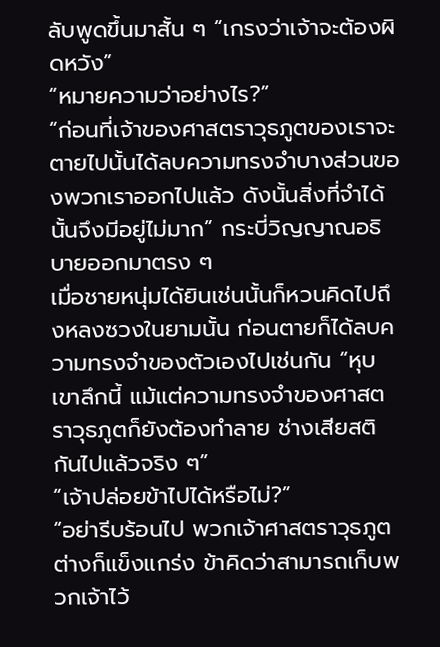ลับพูดขึ้นมาสั้น ๆ “เกรงว่าเจ้าจะต้องผิดหวัง”
“หมายความว่าอย่างไร?”
“ก่อนที่เจ้าของศาสตราวุธภูตของเราจะตายไปนั้นได้ลบความทรงจำบางส่วนของพวกเราออกไปแล้ว ดังนั้นสิ่งที่จำได้นั้นจึงมีอยู่ไม่มาก” กระบี่วิญญาณอธิบายออกมาตรง ๆ
เมื่อชายหนุ่มได้ยินเช่นนั้นก็หวนคิดไปถึงหลงซวงในยามนั้น ก่อนตายก็ได้ลบความทรงจำของตัวเองไปเช่นกัน “หุบเขาลึกนี้ แม้แต่ความทรงจำของศาสตราวุธภูตก็ยังต้องทำลาย ช่างเสียสติกันไปแล้วจริง ๆ”
“เจ้าปล่อยข้าไปได้หรือไม่?”
“อย่ารีบร้อนไป พวกเจ้าศาสตราวุธภูตต่างก็แข็งแกร่ง ข้าคิดว่าสามารถเก็บพวกเจ้าไว้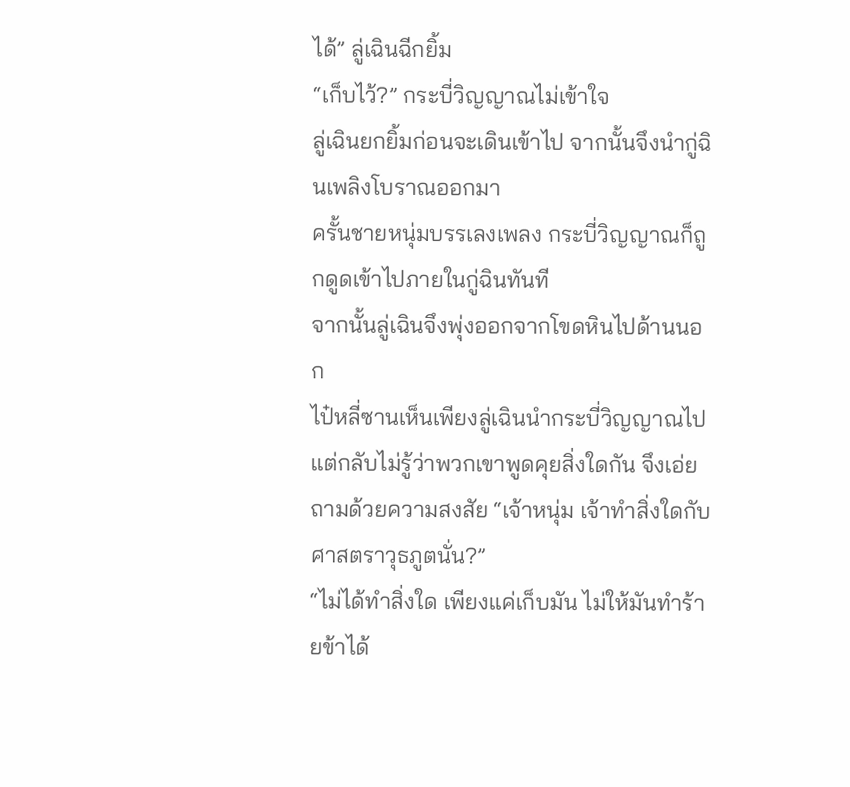ได้” ลู่เฉินฉีกยิ้ม
“เก็บไว้?” กระบี่วิญญาณไม่เข้าใจ
ลู่เฉินยกยิ้มก่อนจะเดินเข้าไป จากนั้นจึงนำกู่ฉินเพลิงโบราณออกมา
ครั้นชายหนุ่มบรรเลงเพลง กระบี่วิญญาณก็ถูกดูดเข้าไปภายในกู่ฉินทันที
จากนั้นลู่เฉินจึงพุ่งออกจากโขดหินไปด้านนอก
ไป๋หลี่ซานเห็นเพียงลู่เฉินนำกระบี่วิญญาณไป แต่กลับไม่รู้ว่าพวกเขาพูดคุยสิ่งใดกัน จึงเอ่ยถามด้วยความสงสัย “เจ้าหนุ่ม เจ้าทำสิ่งใดกับศาสตราวุธภูตนั่น?”
“ไม่ได้ทำสิ่งใด เพียงแค่เก็บมัน ไม่ให้มันทำร้ายข้าได้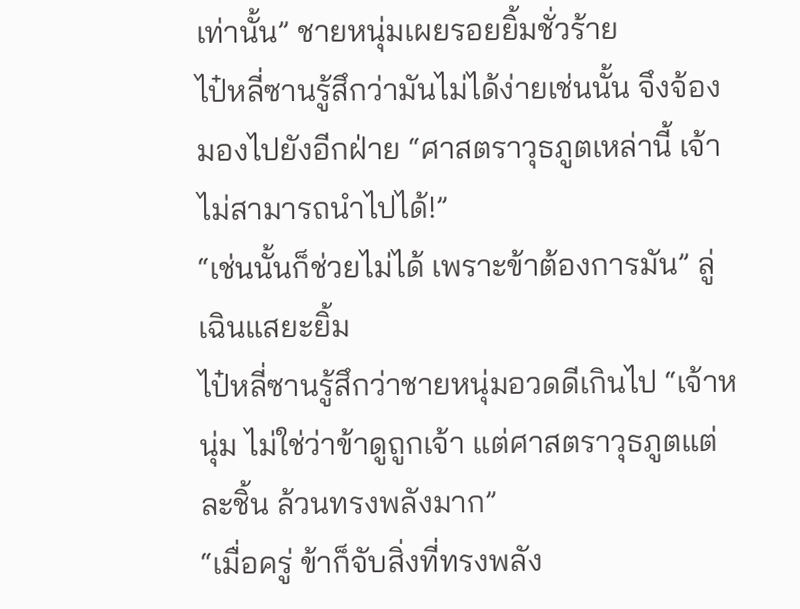เท่านั้น” ชายหนุ่มเผยรอยยิ้มชั่วร้าย
ไป๋หลี่ซานรู้สึกว่ามันไม่ได้ง่ายเช่นนั้น จึงจ้องมองไปยังอีกฝ่าย “ศาสตราวุธภูตเหล่านี้ เจ้าไม่สามารถนำไปได้!”
“เช่นนั้นก็ช่วยไม่ได้ เพราะข้าต้องการมัน” ลู่เฉินแสยะยิ้ม
ไป๋หลี่ซานรู้สึกว่าชายหนุ่มอวดดีเกินไป “เจ้าหนุ่ม ไม่ใช่ว่าข้าดูถูกเจ้า แต่ศาสตราวุธภูตแต่ละชิ้น ล้วนทรงพลังมาก”
“เมื่อครู่ ข้าก็จับสิ่งที่ทรงพลัง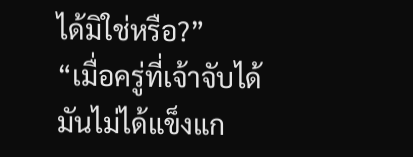ได้มิใช่หรือ?”
“เมื่อครู่ที่เจ้าจับได้ มันไม่ได้แข็งแก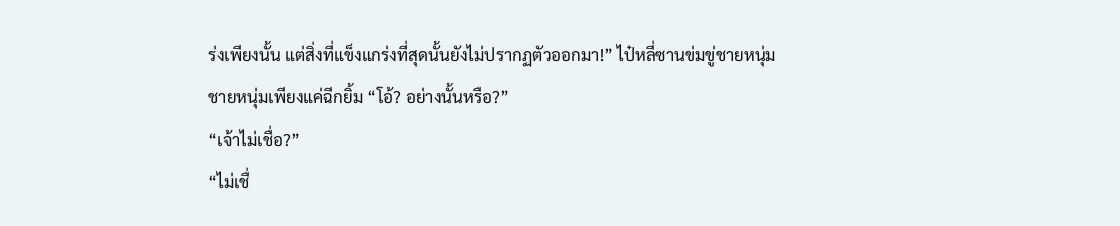ร่งเพียงนั้น แต่สิ่งที่แข็งแกร่งที่สุดนั้นยังไม่ปรากฏตัวออกมา!” ไป๋หลี่ซานข่มขู่ชายหนุ่ม
ชายหนุ่มเพียงแค่ฉีกยิ้ม “โอ้? อย่างนั้นหรือ?”
“เจ้าไม่เชื่อ?”
“ไม่เชื่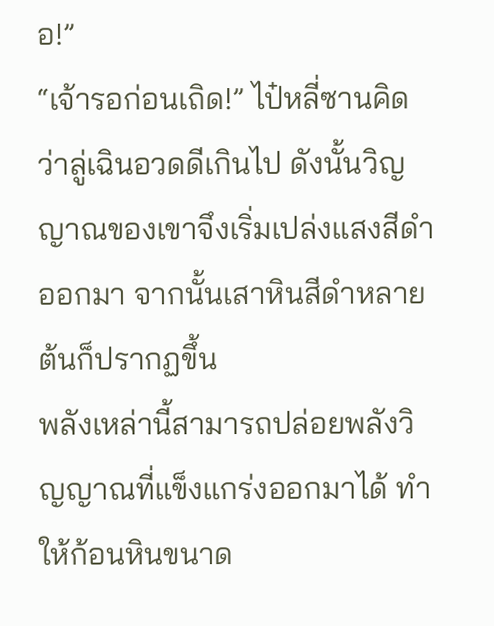อ!”
“เจ้ารอก่อนเถิด!” ไป๋หลี่ซานคิดว่าลู่เฉินอวดดีเกินไป ดังนั้นวิญญาณของเขาจึงเริ่มเปล่งแสงสีดำออกมา จากนั้นเสาหินสีดำหลายต้นก็ปรากฏขึ้น
พลังเหล่านี้สามารถปล่อยพลังวิญญาณที่แข็งแกร่งออกมาได้ ทำให้ก้อนหินขนาด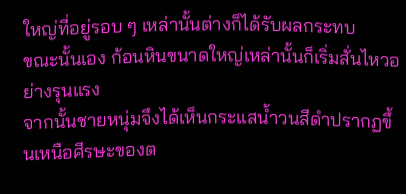ใหญ่ที่อยู่รอบ ๆ เหล่านั้นต่างก็ได้รับผลกระทบ
ขณะนั้นเอง ก้อนหินขนาดใหญ่เหล่านั้นก็เริ่มสั่นไหวอย่างรุนแรง
จากนั้นชายหนุ่มจึงได้เห็นกระแสน้ำวนสีดำปรากฏขึ้นเหนือศีรษะของต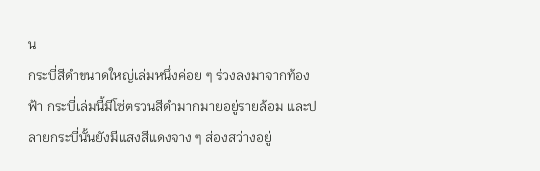น
กระบี่สีดำขนาดใหญ่เล่มหนึ่งค่อย ๆ ร่วงลงมาจากท้องฟ้า กระบี่เล่มนี้มีโซ่ตรวนสีดำมากมายอยู่รายล้อม และปลายกระบี่นั้นยังมีแสงสีแดงจาง ๆ ส่องสว่างอยู่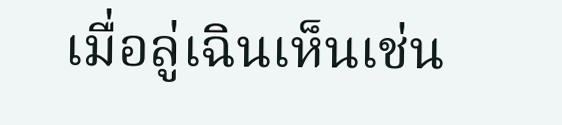เมื่อลู่เฉินเห็นเช่น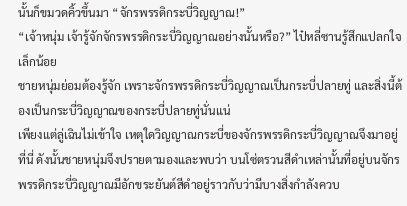นั้นก็ขมวดคิ้วขึ้นมา “จักรพรรดิกระบี่วิญญาณ!”
“เจ้าหนุ่ม เจ้ารู้จักจักรพรรดิกระบี่วิญญาณอย่างนั้นหรือ?” ไป๋หลี่ซานรู้สึกแปลกใจเล็กน้อย
ชายหนุ่มย่อมต้องรู้จัก เพราะจักรพรรดิกระบี่วิญญาณเป็นกระบี่ปลายทู่ และสิ่งนี้ต้องเป็นกระบี่วิญญาณของกระบี่ปลายทู่นั่นแน่
เพียงแต่ลู่เฉินไม่เข้าใจ เหตุใดวิญญาณกระบี่ของจักรพรรดิกระบี่วิญญาณจึงมาอยู่ที่นี่ ดังนั้นชายหนุ่มจึงปรายตามองและพบว่า บนโซ่ตรวนสีดำเหล่านั้นที่อยู่บนจักรพรรดิกระบี่วิญญาณมีอักขระยันต์สีดำอยู่ราวกับว่ามีบางสิ่งกำลังควบ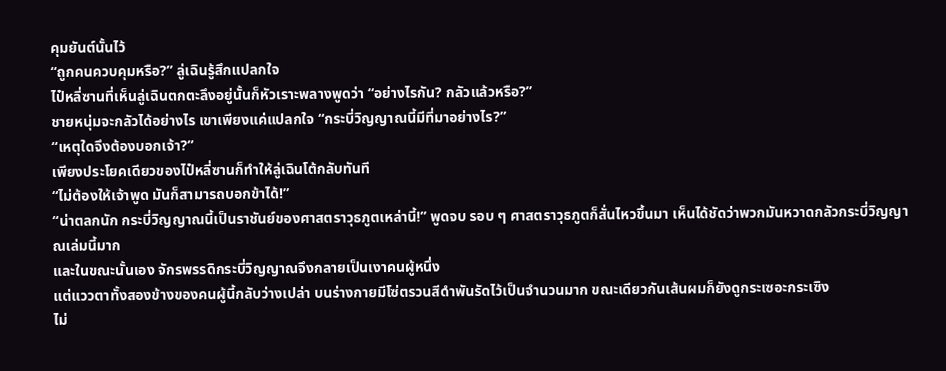คุมยันต์นั้นไว้
“ถูกคนควบคุมหรือ?” ลู่เฉินรู้สึกแปลกใจ
ไป๋หลี่ซานที่เห็นลู่เฉินตกตะลึงอยู่นั้นก็หัวเราะพลางพูดว่า “อย่างไรกัน? กลัวแล้วหรือ?”
ชายหนุ่มจะกลัวได้อย่างไร เขาเพียงแค่แปลกใจ “กระบี่วิญญาณนี้มีที่มาอย่างไร?”
“เหตุใดจึงต้องบอกเจ้า?”
เพียงประโยคเดียวของไป๋หลี่ซานก็ทำให้ลู่เฉินโต้กลับทันที
“ไม่ต้องให้เจ้าพูด มันก็สามารถบอกข้าได้!”
“น่าตลกนัก กระบี่วิญญาณนี้เป็นราชันย์ของศาสตราวุธภูตเหล่านี้!” พูดจบ รอบ ๆ ศาสตราวุธภูตก็สั่นไหวขึ้นมา เห็นได้ชัดว่าพวกมันหวาดกลัวกระบี่วิญญาณเล่มนี้มาก
และในขณะนั้นเอง จักรพรรดิกระบี่วิญญาณจึงกลายเป็นเงาคนผู้หนึ่ง
แต่แววตาทั้งสองข้างของคนผู้นี้กลับว่างเปล่า บนร่างกายมีโซ่ตรวนสีดำพันรัดไว้เป็นจำนวนมาก ขณะเดียวกันเส้นผมก็ยังดูกระเซอะกระเซิง
ไม่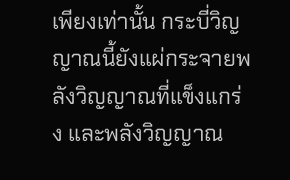เพียงเท่านั้น กระบี่วิญญาณนี้ยังแผ่กระจายพลังวิญญาณที่แข็งแกร่ง และพลังวิญญาณ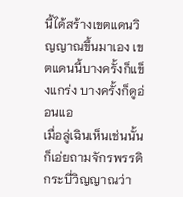นี้ได้สร้างเขตแดนวิญญาณขึ้นมาเอง เขตแดนนี้บางครั้งก็แข็งแกร่ง บางครั้งก็ดูอ่อนแอ
เมื่อลู่เฉินเห็นเช่นนั้น ก็เอ่ยถามจักรพรรดิกระบี่วิญญาณว่า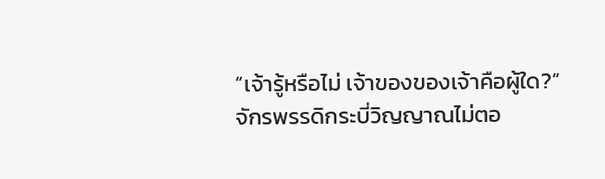“เจ้ารู้หรือไม่ เจ้าของของเจ้าคือผู้ใด?”
จักรพรรดิกระบี่วิญญาณไม่ตอ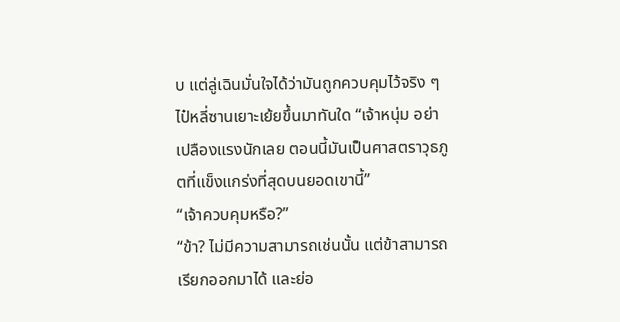บ แต่ลู่เฉินมั่นใจได้ว่ามันถูกควบคุมไว้จริง ๆ
ไป๋หลี่ซานเยาะเย้ยขึ้นมาทันใด “เจ้าหนุ่ม อย่าเปลืองแรงนักเลย ตอนนี้มันเป็นศาสตราวุธภูตที่แข็งแกร่งที่สุดบนยอดเขานี้”
“เจ้าควบคุมหรือ?”
“ข้า? ไม่มีความสามารถเช่นนั้น แต่ข้าสามารถเรียกออกมาได้ และย่อ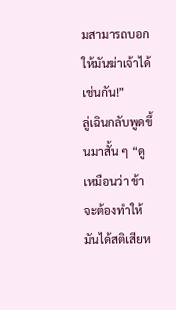มสามารถบอกให้มันฆ่าเจ้าได้เช่นกัน!”
ลู่เฉินกลับพูดขึ้นมาสั้น ๆ “ดูเหมือนว่า ข้าจะต้องทำให้มันได้สติเสียห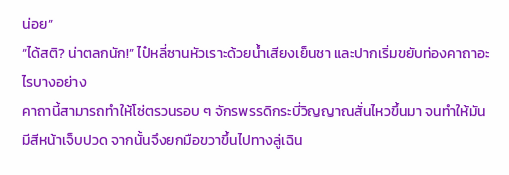น่อย”
“ได้สติ? น่าตลกนัก!” ไป๋หลี่ซานหัวเราะด้วยน้ำเสียงเย็นชา และปากเริ่มขยับท่องคาถาอะไรบางอย่าง
คาถานี้สามารถทำให้โซ่ตรวนรอบ ๆ จักรพรรดิกระบี่วิญญาณสั่นไหวขึ้นมา จนทำให้มันมีสีหน้าเจ็บปวด จากนั้นจึงยกมือขวาขึ้นไปทางลู่เฉิน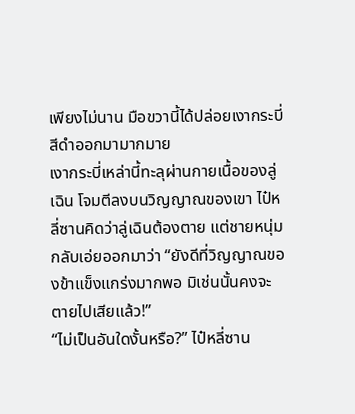เพียงไม่นาน มือขวานี้ได้ปล่อยเงากระบี่สีดำออกมามากมาย
เงากระบี่เหล่านี้ทะลุผ่านกายเนื้อของลู่เฉิน โจมตีลงบนวิญญาณของเขา ไป๋หลี่ซานคิดว่าลู่เฉินต้องตาย แต่ชายหนุ่มกลับเอ่ยออกมาว่า “ยังดีที่วิญญาณของข้าแข็งแกร่งมากพอ มิเช่นนั้นคงจะตายไปเสียแล้ว!”
“ไม่เป็นอันใดงั้นหรือ?” ไป๋หลี่ซาน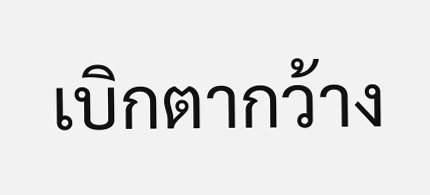เบิกตากว้าง